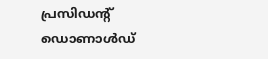പ്രസിഡന്റ് ഡൊണാള്‍ഡ്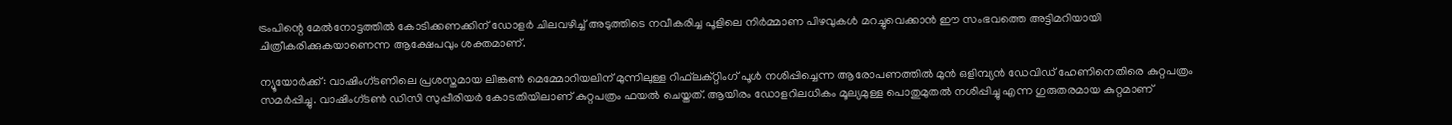ട്രംപിന്റെ മേല്‍നോട്ടത്തില്‍ കോടിക്കണക്കിന് ഡോളര്‍ ചിലവഴിച്ച് അടുത്തിടെ നവീകരിച്ച പൂളിലെ നിര്‍മ്മാണ പിഴവുകള്‍ മറച്ചുവെക്കാന്‍ ഈ സംഭവത്തെ അട്ടിമറിയായി ചിത്രീകരിക്കുകയാണെന്ന ആക്ഷേപവും ശക്തമാണ്.

ന്യൂയോര്‍ക്ക്: വാഷിംഗ്ടണിലെ പ്രശസ്തമായ ലിങ്കണ്‍ മെമ്മോറിയലിന് മുന്നിലുള്ള റിഫ്‌ലക്റ്റിംഗ് പൂള്‍ നശിപ്പിച്ചെന്ന ആരോപണത്തില്‍ മുന്‍ ഒളിമ്പ്യന്‍ ഡേവിഡ് ഹേണിനെതിരെ കുറ്റപത്രം സമര്‍പ്പിച്ചു. വാഷിംഗ്ടണ്‍ ഡിസി സുപ്പീരിയര്‍ കോടതിയിലാണ് കുറ്റപത്രം ഫയല്‍ ചെയ്തത്. ആയിരം ഡോളറിലധികം മൂല്യമുള്ള പൊതുമുതല്‍ നശിപ്പിച്ചു എന്ന ഗുരുതരമായ കുറ്റമാണ്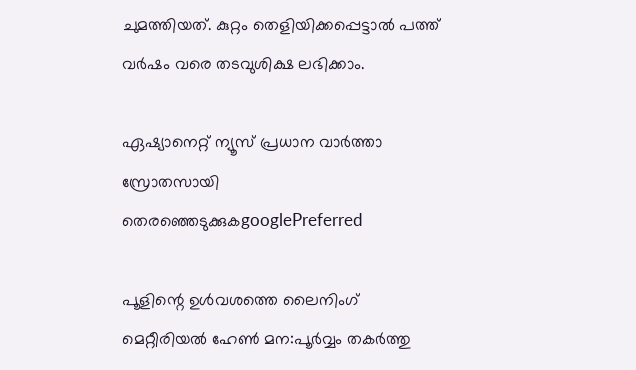ചുമത്തിയത്. കുറ്റം തെളിയിക്കപ്പെട്ടാല്‍ പത്ത് വര്‍ഷം വരെ തടവുശിക്ഷ ലഭിക്കാം.

ഏഷ്യാനെറ്റ് ന്യൂസ് പ്രധാന വാർത്താ സ്രോതസായി തെരഞ്ഞെടുക്കുകgooglePreferred

പൂളിന്റെ ഉള്‍വശത്തെ ലൈനിംഗ് മെറ്റീരിയല്‍ ഹേണ്‍ മന:പൂര്‍വ്വം തകര്‍ത്തു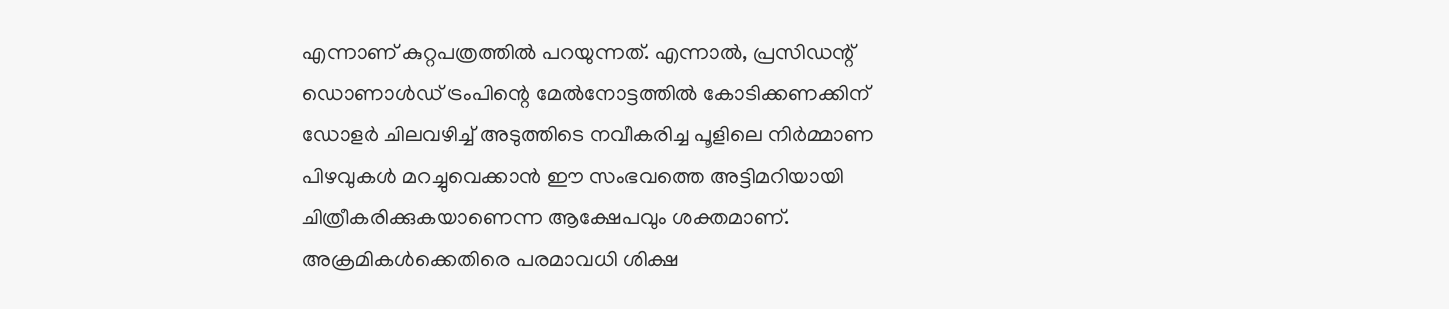എന്നാണ് കുറ്റപത്രത്തില്‍ പറയുന്നത്. എന്നാല്‍, പ്രസിഡന്റ് ഡൊണാള്‍ഡ് ട്രംപിന്റെ മേല്‍നോട്ടത്തില്‍ കോടിക്കണക്കിന് ഡോളര്‍ ചിലവഴിച്ച് അടുത്തിടെ നവീകരിച്ച പൂളിലെ നിര്‍മ്മാണ പിഴവുകള്‍ മറച്ചുവെക്കാന്‍ ഈ സംഭവത്തെ അട്ടിമറിയായി ചിത്രീകരിക്കുകയാണെന്ന ആക്ഷേപവും ശക്തമാണ്. അക്രമികള്‍ക്കെതിരെ പരമാവധി ശിക്ഷ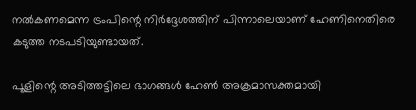നല്‍കണമെന്ന ട്രംപിന്റെ നിര്‍ദ്ദേശത്തിന് പിന്നാലെയാണ് ഹേണിനെതിരെ കടുത്ത നടപടിയുണ്ടായത്.

പൂളിന്റെ അടിത്തട്ടിലെ ഭാഗങ്ങള്‍ ഹേണ്‍ അക്രമാസക്തമായി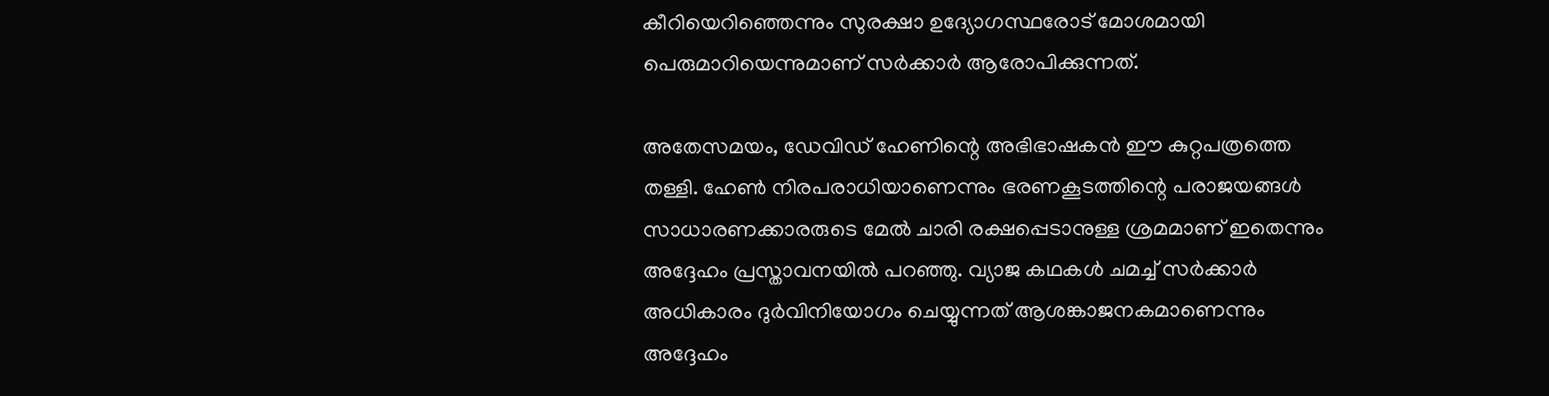കീറിയെറിഞ്ഞെന്നും സുരക്ഷാ ഉദ്യോഗസ്ഥരോട് മോശമായി പെരുമാറിയെന്നുമാണ് സര്‍ക്കാര്‍ ആരോപിക്കുന്നത്.

അതേസമയം, ഡേവിഡ് ഹേണിന്റെ അഭിഭാഷകന്‍ ഈ കുറ്റപത്രത്തെ തള്ളി. ഹേണ്‍ നിരപരാധിയാണെന്നും ഭരണകൂടത്തിന്റെ പരാജയങ്ങള്‍ സാധാരണക്കാരരുടെ മേല്‍ ചാരി രക്ഷപ്പെടാനുള്ള ശ്രമമാണ് ഇതെന്നും അദ്ദേഹം പ്രസ്താവനയില്‍ പറഞ്ഞു. വ്യാജ കഥകള്‍ ചമച്ച് സര്‍ക്കാര്‍ അധികാരം ദുര്‍വിനിയോഗം ചെയ്യുന്നത് ആശങ്കാജനകമാണെന്നും അദ്ദേഹം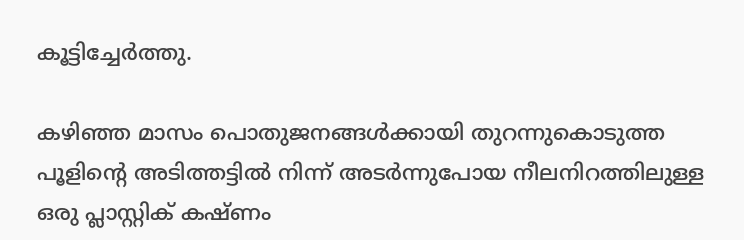കൂട്ടിച്ചേര്‍ത്തു.

കഴിഞ്ഞ മാസം പൊതുജനങ്ങള്‍ക്കായി തുറന്നുകൊടുത്ത പൂളിന്റെ അടിത്തട്ടില്‍ നിന്ന് അടര്‍ന്നുപോയ നീലനിറത്തിലുള്ള ഒരു പ്ലാസ്റ്റിക് കഷ്ണം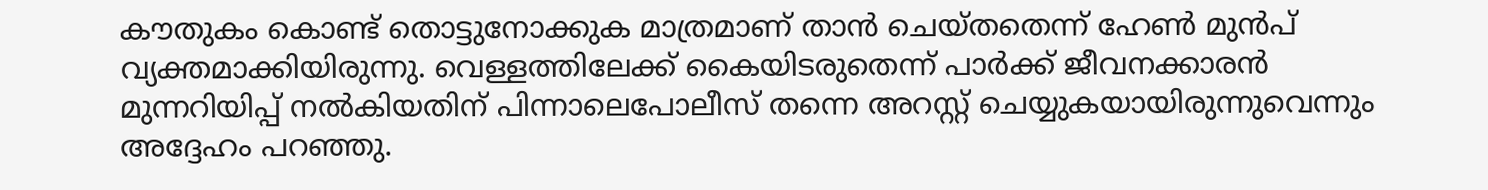കൗതുകം കൊണ്ട് തൊട്ടുനോക്കുക മാത്രമാണ് താന്‍ ചെയ്തതെന്ന് ഹേണ്‍ മുന്‍പ് വ്യക്തമാക്കിയിരുന്നു. വെള്ളത്തിലേക്ക് കൈയിടരുതെന്ന് പാര്‍ക്ക് ജീവനക്കാരന്‍ മുന്നറിയിപ്പ് നല്‍കിയതിന് പിന്നാലെപോലീസ് തന്നെ അറസ്റ്റ് ചെയ്യുകയായിരുന്നുവെന്നും അദ്ദേഹം പറഞ്ഞു.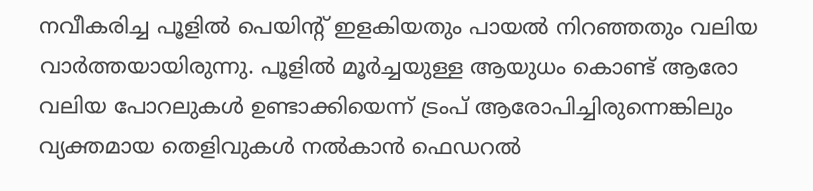നവീകരിച്ച പൂളില്‍ പെയിന്റ് ഇളകിയതും പായല്‍ നിറഞ്ഞതും വലിയ വാര്‍ത്തയായിരുന്നു. പൂളില്‍ മൂര്‍ച്ചയുള്ള ആയുധം കൊണ്ട് ആരോ വലിയ പോറലുകള്‍ ഉണ്ടാക്കിയെന്ന് ട്രംപ് ആരോപിച്ചിരുന്നെങ്കിലും വ്യക്തമായ തെളിവുകള്‍ നല്‍കാന്‍ ഫെഡറല്‍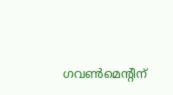ഗവണ്‍മെന്റിന്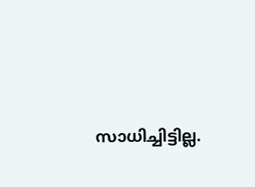സാധിച്ചിട്ടില്ല.